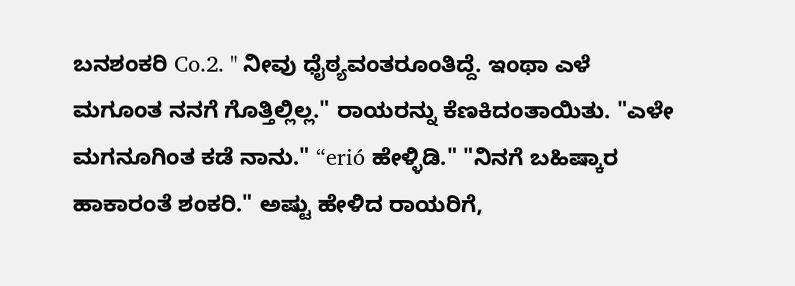ಬನಶಂಕರಿ Co.2. " ನೀವು ಧೈಠ್ಯವಂತರೂಂತಿದ್ದೆ. ಇಂಥಾ ಎಳೆ ಮಗೂಂತ ನನಗೆ ಗೊತ್ತಿಲ್ಲಿಲ್ಲ." ರಾಯರನ್ನು ಕೆಣಕಿದಂತಾಯಿತು. "ಎಳೇ ಮಗನೂಗಿಂತ ಕಡೆ ನಾನು." “erió ಹೇಳ್ಳಿಡಿ." "ನಿನಗೆ ಬಹಿಷ್ಕಾರ ಹಾಕಾರಂತೆ ಶಂಕರಿ." ಅಷ್ಟು ಹೇಳಿದ ರಾಯರಿಗೆ,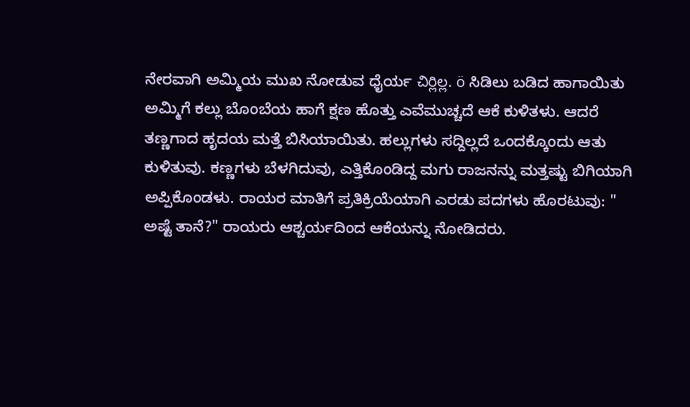ನೇರವಾಗಿ ಅಮ್ಮಿಯ ಮುಖ ನೋಡುವ ಧೈರ್ಯ చిర్లిల్ల. ö ಸಿಡಿಲು ಬಡಿದ ಹಾಗಾಯಿತು ಅಮ್ಮಿಗೆ ಕಲ್ಲು ಬೊಂಬೆಯ ಹಾಗೆ ಕ್ಷಣ ಹೊತ್ತು ಎವೆಮುಚ್ಚದೆ ಆಕೆ ಕುಳಿತಳು. ಆದರೆ ತಣ್ಣಗಾದ ಹೃದಯ ಮತ್ತೆ ಬಿಸಿಯಾಯಿತು. ಹಲ್ಲುಗಳು ಸದ್ದಿಲ್ಲದೆ ಒಂದಕ್ಕೊಂದು ಆತು ಕುಳಿತುವು. ಕಣ್ಣಗಳು ಬೆಳಗಿದುವು, ಎತ್ತಿಕೊಂಡಿದ್ದ ಮಗು ರಾಜನನ್ನು ಮತ್ತಷ್ಟು ಬಿಗಿಯಾಗಿ ಅಪ್ಪಿಕೊಂಡಳು. ರಾಯರ ಮಾತಿಗೆ ಪ್ರತಿಕ್ರಿಯೆಯಾಗಿ ಎರಡು ಪದಗಳು ಹೊರಟುವು: " ಅಷ್ಟೆ ತಾನೆ?" ರಾಯರು ಆಶ್ಚರ್ಯದಿಂದ ಆಕೆಯನ್ನು ನೋಡಿದರು.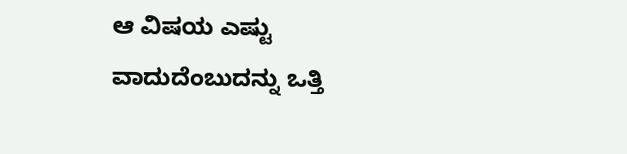ಆ ವಿಷಯ ಎಷ್ಟು ವಾದುದೆಂಬುದನ್ನು ಒತ್ತಿ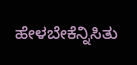ಹೇಳಬೇಕೆನ್ನಿಸಿತು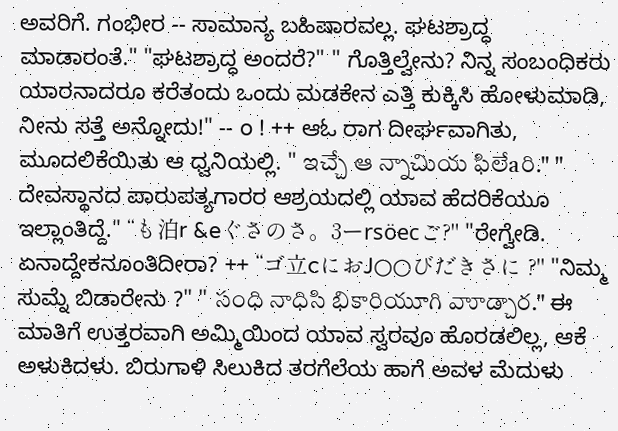ಅವರಿಗೆ. ಗಂಭೀರ -- ಸಾಮಾನ್ಯ ಬಹಿಷಾರವಲ್ಲ. ಘಟಶ್ರಾದ್ಧ ಮಾಡಾರಂತೆ." "ಘಟಶ್ರಾದ್ಧ ಅಂದರೆ?" " ಗೊತ್ತಿಲ್ವೇನು? ನಿನ್ನ ಸಂಬಂಧಿಕರು ಯಾರನಾದರೂ ಕರೆತಂದು ಒಂದು ಮಡಕೇನ ಎತ್ತಿ ಕುಕ್ಕಿಸಿ ಹೋಳುಮಾಡಿ, ನೀನು ಸತ್ತೆ ಅನ್ನೋದು!" -- o ! ++ ಆಓ ರಾಗ ದೀರ್ಘವಾಗಿತು, ಮೂದಲಿಕೆಯಿತು ಆ ಧ್ವನಿಯಲ್ಲಿ. " ఇచ్చే ఆ న్నాచిుయ ఫిలేaరి." " ದೇವಸ್ಥಾನದ ಪಾರುಪತ್ಯಗಾರರ ಆಶ್ರಯದಲ್ಲಿ ಯಾವ ಹೆದರಿಕೆಯೂ ಇಲ್ಲಾಂತಿದ್ದೆ." “も泊r &eぐさのさ。3ーrsöecご?" "ರೇಗ್ವೇಡಿ. ಏನಾದ್ದೇಕನೂಂತಿದೀರಾ? ++ “ゴ立cにおJ○○びだきさに ?" "ನಿಮ್ಮ ಸುಮ್ನೆ ಬಿಡಾರೇನು ?" " సంధి నాధిసి భికారియూగి వాూడ్చార." ಈ ಮಾತಿಗೆ ಉತ್ತರವಾಗಿ ಅಮ್ಮಿಯಿಂದ ಯಾವ ಸ್ವರವೂ ಹೊರಡಲಿಲ್ಲ, ಆಕೆ ಅಳುಕಿದಳು. ಬಿರುಗಾಳಿ ಸಿಲುಕಿದ ತರಗೆಲೆಯ ಹಾಗೆ ಅವಳ ಮೆದುಳು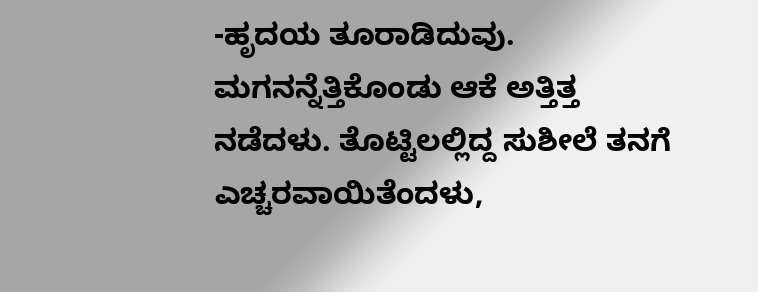-ಹೃದಯ ತೂರಾಡಿದುವು. ಮಗನನ್ನೆತ್ತಿಕೊಂಡು ಆಕೆ ಅತ್ತಿತ್ತ ನಡೆದಳು. ತೊಟ್ಟಿಲಲ್ಲಿದ್ದ ಸುಶೀಲೆ ತನಗೆ ಎಚ್ಚರವಾಯಿತೆಂದಳು,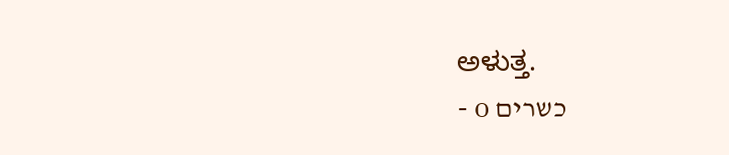ಅಳುತ್ತ.
- o כשרים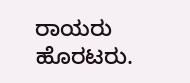ರಾಯರು ಹೊರಟರು.